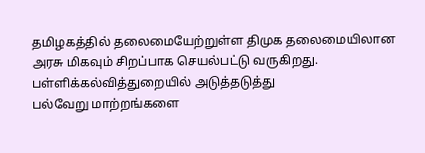தமிழகத்தில் தலைமையேற்றுள்ள திமுக தலைமையிலான அரசு மிகவும் சிறப்பாக செயல்பட்டு வருகிறது. பள்ளிக்கல்வித்துறையில் அடுத்தடுத்து
பல்வேறு மாற்றங்களை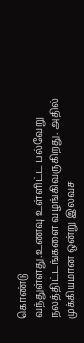கொண்டு
வந்துள்ளது.உணவு உள்ளிட்ட பல்வேறு நலத்திட்டங்களை வழங்கிவருகிறது. அதில் முக்கியமான ஒன்று இலவச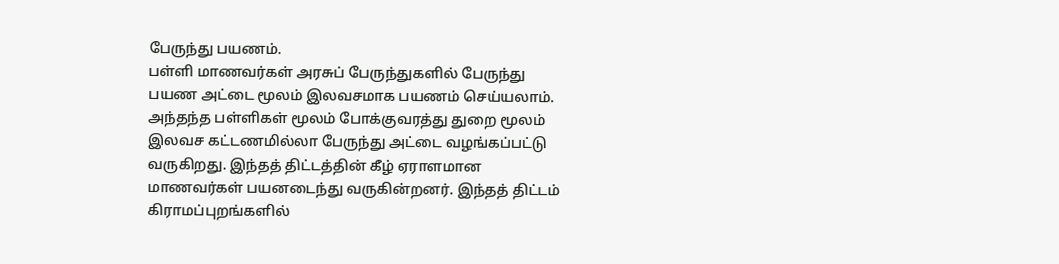பேருந்து பயணம்.
பள்ளி மாணவர்கள் அரசுப் பேருந்துகளில் பேருந்து பயண அட்டை மூலம் இலவசமாக பயணம் செய்யலாம். அந்தந்த பள்ளிகள் மூலம் போக்குவரத்து துறை மூலம் இலவச கட்டணமில்லா பேருந்து அட்டை வழங்கப்பட்டு வருகிறது. இந்தத் திட்டத்தின் கீழ் ஏராளமான மாணவர்கள் பயனடைந்து வருகின்றனர். இந்தத் திட்டம் கிராமப்புறங்களில்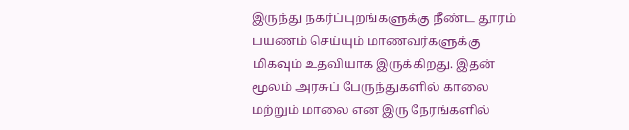இருந்து நகர்ப்புறங்களுக்கு நீண்ட தூரம் பயணம் செய்யும் மாணவர்களுக்கு மிகவும் உதவியாக இருக்கிறது. இதன் மூலம் அரசுப் பேருந்துகளில் காலை மற்றும் மாலை என இரு நேரங்களில்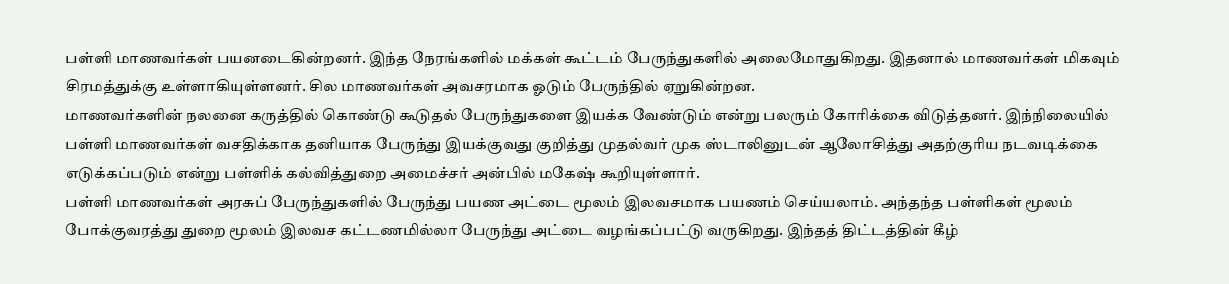பள்ளி மாணவர்கள் பயனடைகின்றனர். இந்த நேரங்களில் மக்கள் கூட்டம் பேருந்துகளில் அலைமோதுகிறது. இதனால் மாணவர்கள் மிகவும் சிரமத்துக்கு உள்ளாகியுள்ளனர். சில மாணவர்கள் அவசரமாக ஓடும் பேருந்தில் ஏறுகின்றன.
மாணவர்களின் நலனை கருத்தில் கொண்டு கூடுதல் பேருந்துகளை இயக்க வேண்டும் என்று பலரும் கோரிக்கை விடுத்தனர். இந்நிலையில் பள்ளி மாணவர்கள் வசதிக்காக தனியாக பேருந்து இயக்குவது குறித்து முதல்வர் முக ஸ்டாலினுடன் ஆலோசித்து அதற்குரிய நடவடிக்கை எடுக்கப்படும் என்று பள்ளிக் கல்வித்துறை அமைச்சர் அன்பில் மகேஷ் கூறியுள்ளார்.
பள்ளி மாணவர்கள் அரசுப் பேருந்துகளில் பேருந்து பயண அட்டை மூலம் இலவசமாக பயணம் செய்யலாம். அந்தந்த பள்ளிகள் மூலம் போக்குவரத்து துறை மூலம் இலவச கட்டணமில்லா பேருந்து அட்டை வழங்கப்பட்டு வருகிறது. இந்தத் திட்டத்தின் கீழ்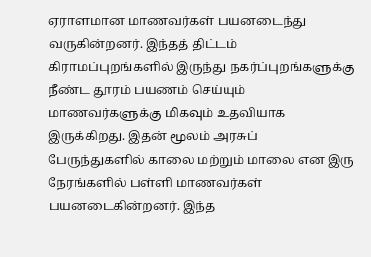ஏராளமான மாணவர்கள் பயனடைந்து வருகின்றனர். இந்தத் திட்டம் கிராமப்புறங்களில் இருந்து நகர்ப்புறங்களுக்கு நீண்ட தூரம் பயணம் செய்யும் மாணவர்களுக்கு மிகவும் உதவியாக இருக்கிறது. இதன் மூலம் அரசுப் பேருந்துகளில் காலை மற்றும் மாலை என இரு நேரங்களில் பள்ளி மாணவர்கள் பயனடைகின்றனர். இந்த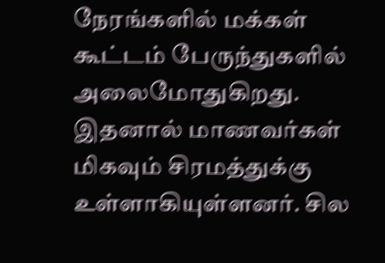நேரங்களில் மக்கள் கூட்டம் பேருந்துகளில் அலைமோதுகிறது. இதனால் மாணவர்கள் மிகவும் சிரமத்துக்கு உள்ளாகியுள்ளனர். சில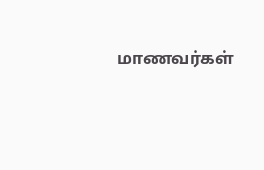மாணவர்கள்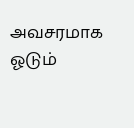அவசரமாக ஓடும்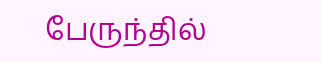பேருந்தில்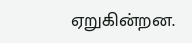ஏறுகின்றன.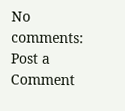No comments:
Post a Comment